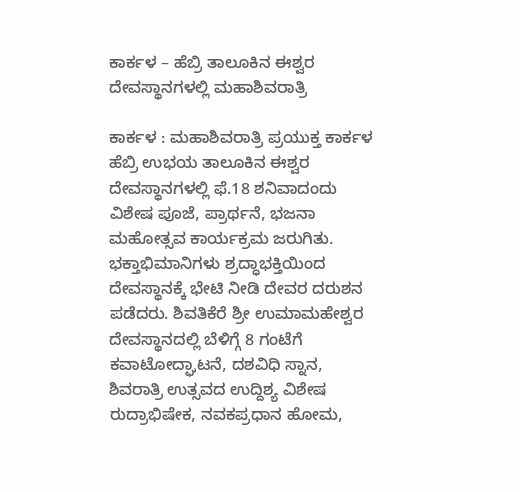ಕಾರ್ಕಳ – ಹೆಬ್ರಿ ತಾಲೂಕಿನ ಈಶ್ವರ ದೇವಸ್ಥಾನಗಳಲ್ಲಿ ಮಹಾಶಿವರಾತ್ರಿ

ಕಾರ್ಕಳ : ಮಹಾಶಿವರಾತ್ರಿ ಪ್ರಯುಕ್ತ ಕಾರ್ಕಳ ಹೆಬ್ರಿ ಉಭಯ ತಾಲೂಕಿನ ಈಶ್ವರ ದೇವಸ್ಥಾನಗಳಲ್ಲಿ ಫೆ.18 ಶನಿವಾದಂದು ವಿಶೇಷ ಪೂಜೆ, ಪ್ರಾರ್ಥನೆ, ಭಜನಾ ಮಹೋತ್ಸವ ಕಾರ್ಯಕ್ರಮ ಜರುಗಿತು. ಭಕ್ತಾಭಿಮಾನಿಗಳು ಶ್ರದ್ಧಾಭಕ್ತಿಯಿಂದ ದೇವಸ್ಥಾನಕ್ಕೆ ಭೇಟಿ ನೀಡಿ ದೇವರ ದರುಶನ ಪಡೆದರು. ಶಿವತಿಕೆರೆ ಶ್ರೀ ಉಮಾಮಹೇಶ್ವರ ದೇವಸ್ಥಾನದಲ್ಲಿ ಬೆಳಿಗ್ಗೆ 8 ಗಂಟೆಗೆ ಕವಾಟೋದ್ಘಾಟನೆ, ದಶವಿಧಿ ಸ್ನಾನ, ಶಿವರಾತ್ರಿ ಉತ್ಸವದ ಉದ್ದಿಶ್ಯ ವಿಶೇಷ ರುದ್ರಾಭಿಷೇಕ, ನವಕಪ್ರಧಾನ ಹೋಮ,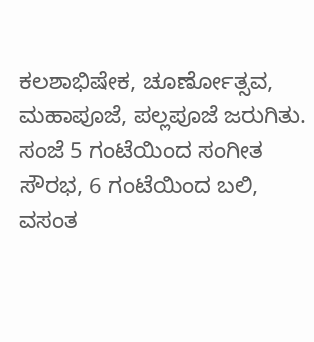ಕಲಶಾಭಿಷೇಕ, ಚೂರ್ಣೋತ್ಸವ, ಮಹಾಪೂಜೆ, ಪಲ್ಲಪೂಜೆ ಜರುಗಿತು. ಸಂಜೆ 5 ಗಂಟೆಯಿಂದ ಸಂಗೀತ ಸೌರಭ, 6 ಗಂಟೆಯಿಂದ ಬಲಿ, ವಸಂತ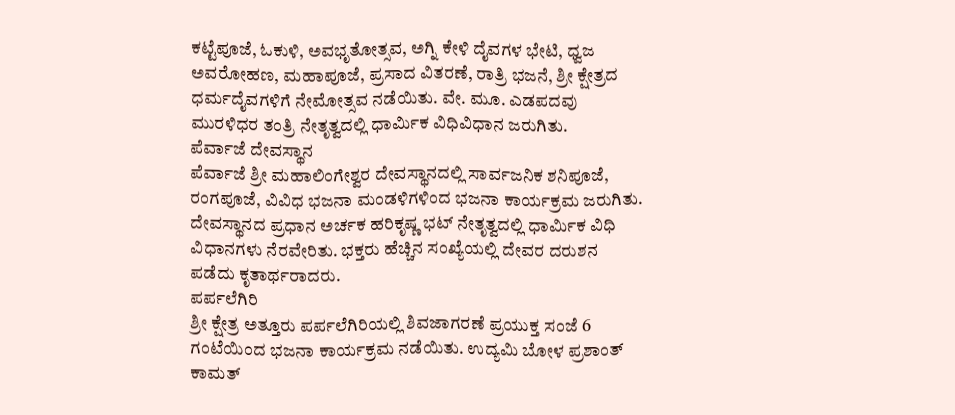ಕಟ್ಟೆಪೂಜೆ, ಓಕುಳಿ, ಅವಭೃತೋತ್ಸವ, ಅಗ್ನಿ ಕೇಳಿ ದೈವಗಳ ಭೇಟಿ, ಧ್ವಜ ಅವರೋಹಣ, ಮಹಾಪೂಜೆ, ಪ್ರಸಾದ ವಿತರಣೆ, ರಾತ್ರಿ ಭಜನೆ, ಶ್ರೀ ಕ್ಷೇತ್ರದ ಧರ್ಮದೈವಗಳಿಗೆ ನೇಮೋತ್ಸವ ನಡೆಯಿತು. ವೇ. ಮೂ. ಎಡಪದವು ಮುರಳಿಧರ ತಂತ್ರಿ ನೇತೃತ್ವದಲ್ಲಿ ಧಾರ್ಮಿಕ ವಿಧಿವಿಧಾನ ಜರುಗಿತು.
ಪೆರ್ವಾಜೆ ದೇವಸ್ಥಾನ
ಪೆರ್ವಾಜೆ ಶ್ರೀ ಮಹಾಲಿಂಗೇಶ್ವರ ದೇವಸ್ಥಾನದಲ್ಲಿ ಸಾರ್ವಜನಿಕ ಶನಿಪೂಜೆ, ರಂಗಪೂಜೆ, ವಿವಿಧ ಭಜನಾ ಮಂಡಳಿಗಳಿಂದ ಭಜನಾ ಕಾರ್ಯಕ್ರಮ ಜರುಗಿತು. ದೇವಸ್ಥಾನದ ಪ್ರಧಾನ ಅರ್ಚಕ ಹರಿಕೃಷ್ಣ ಭಟ್‌ ನೇತೃತ್ವದಲ್ಲಿ ಧಾರ್ಮಿಕ ವಿಧಿ ವಿಧಾನಗಳು ನೆರವೇರಿತು. ಭಕ್ತರು ಹೆಚ್ಚಿನ ಸಂಖ್ಯೆಯಲ್ಲಿ ದೇವರ ದರುಶನ ಪಡೆದು ಕೃತಾರ್ಥರಾದರು.
ಪರ್ಪಲೆಗಿರಿ
ಶ್ರೀ ಕ್ಷೇತ್ರ ಅತ್ತೂರು ಪರ್ಪಲೆಗಿರಿಯಲ್ಲಿ ಶಿವಜಾಗರಣೆ ಪ್ರಯುಕ್ತ ಸಂಜೆ 6 ಗಂಟೆಯಿಂದ ಭಜನಾ ಕಾರ್ಯಕ್ರಮ ನಡೆಯಿತು. ಉದ್ಯಮಿ ಬೋಳ ಪ್ರಶಾಂತ್‌ ಕಾಮತ್‌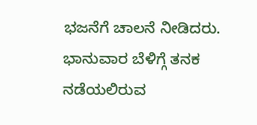ಭಜನೆಗೆ ಚಾಲನೆ ನೀಡಿದರು. ಭಾನುವಾರ ಬೆಳಿಗ್ಗೆ ತನಕ ನಡೆಯಲಿರುವ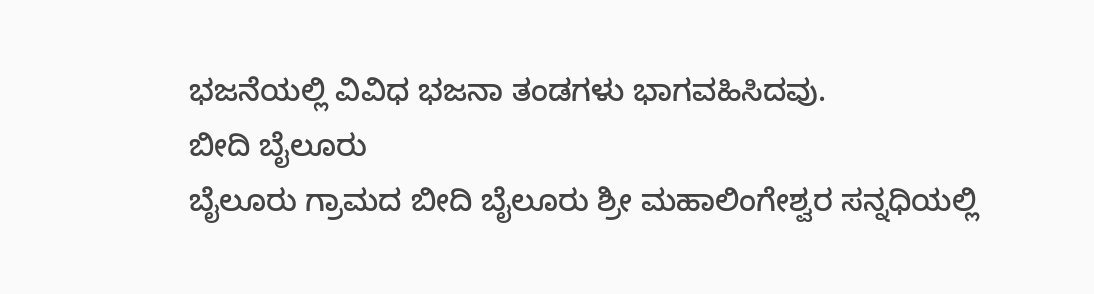ಭಜನೆಯಲ್ಲಿ ವಿವಿಧ ಭಜನಾ ತಂಡಗಳು ಭಾಗವಹಿಸಿದವು.
ಬೀದಿ ಬೈಲೂರು
ಬೈಲೂರು ಗ್ರಾಮದ ಬೀದಿ ಬೈಲೂರು ಶ್ರೀ ಮಹಾಲಿಂಗೇಶ್ವರ ಸನ್ನಧಿಯಲ್ಲಿ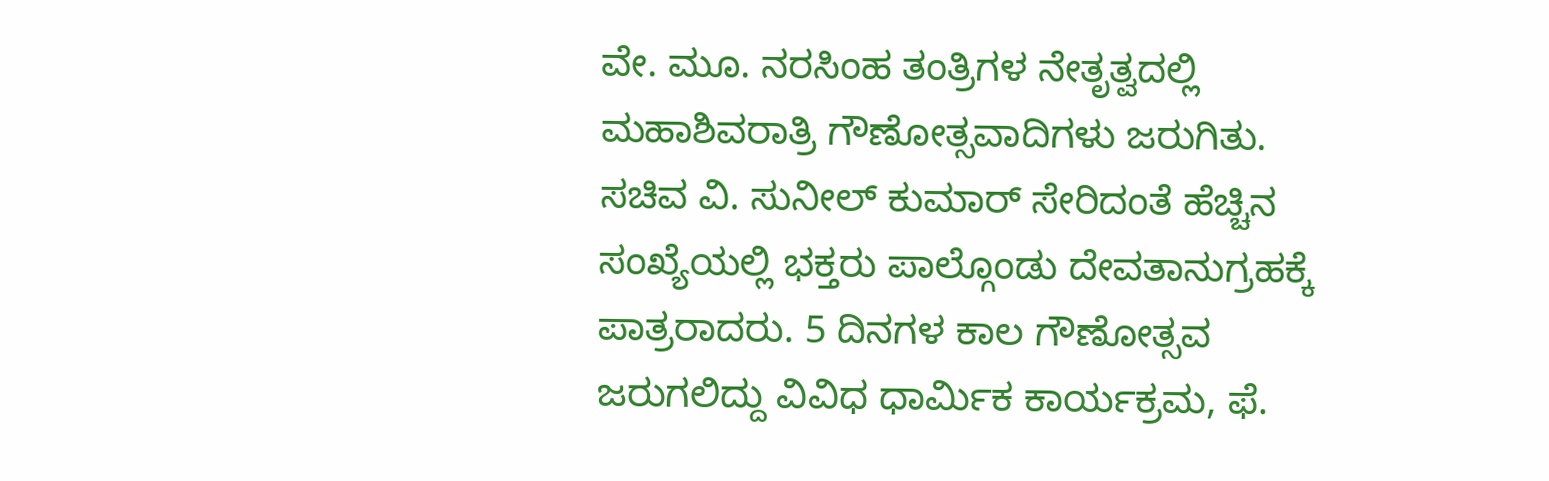ವೇ. ಮೂ. ನರಸಿಂಹ ತಂತ್ರಿಗಳ ನೇತೃತ್ವದಲ್ಲಿ ಮಹಾಶಿವರಾತ್ರಿ ಗೌಣೋತ್ಸವಾದಿಗಳು ಜರುಗಿತು. ಸಚಿವ ವಿ. ಸುನೀಲ್‌ ಕುಮಾರ್‌ ಸೇರಿದಂತೆ ಹೆಚ್ಚಿನ ಸಂಖ್ಯೆಯಲ್ಲಿ ಭಕ್ತರು ಪಾಲ್ಗೊಂಡು ದೇವತಾನುಗ್ರಹಕ್ಕೆ ಪಾತ್ರರಾದರು. 5 ದಿನಗಳ ಕಾಲ ಗೌಣೋತ್ಸವ ಜರುಗಲಿದ್ದು ವಿವಿಧ ಧಾರ್ಮಿಕ ಕಾರ್ಯಕ್ರಮ, ಫೆ.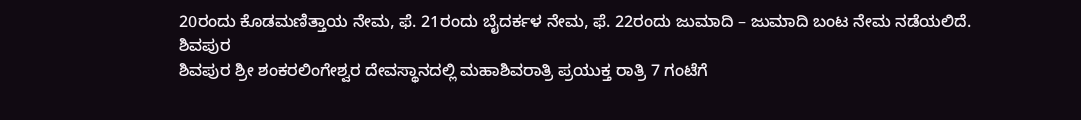20ರಂದು ಕೊಡಮಣಿತ್ತಾಯ ನೇಮ, ಫೆ. 21ರಂದು ಬೈದರ್ಕಳ ನೇಮ, ಫೆ. 22ರಂದು ಜುಮಾದಿ – ಜುಮಾದಿ ಬಂಟ ನೇಮ ನಡೆಯಲಿದೆ.
ಶಿವಪುರ
ಶಿವಪುರ ಶ್ರೀ ಶಂಕರಲಿಂಗೇಶ್ವರ ದೇವಸ್ಥಾನದಲ್ಲಿ ಮಹಾಶಿವರಾತ್ರಿ ಪ್ರಯುಕ್ತ ರಾತ್ರಿ 7 ಗಂಟೆಗೆ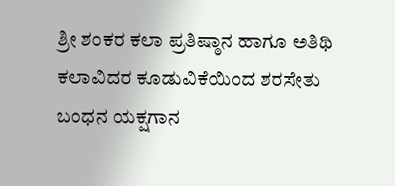ಶ್ರೀ ಶಂಕರ ಕಲಾ ಪ್ರತಿಷ್ಠಾನ ಹಾಗೂ ಅತಿಥಿ ಕಲಾವಿದರ ಕೂಡುವಿಕೆಯಿಂದ ಶರಸೇತು ಬಂಧನ ಯಕ್ಷಗಾನ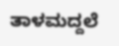ತಾಳಮದ್ದಲೆ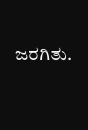ಜರಗಿತು.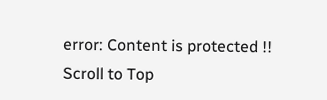error: Content is protected !!
Scroll to Top